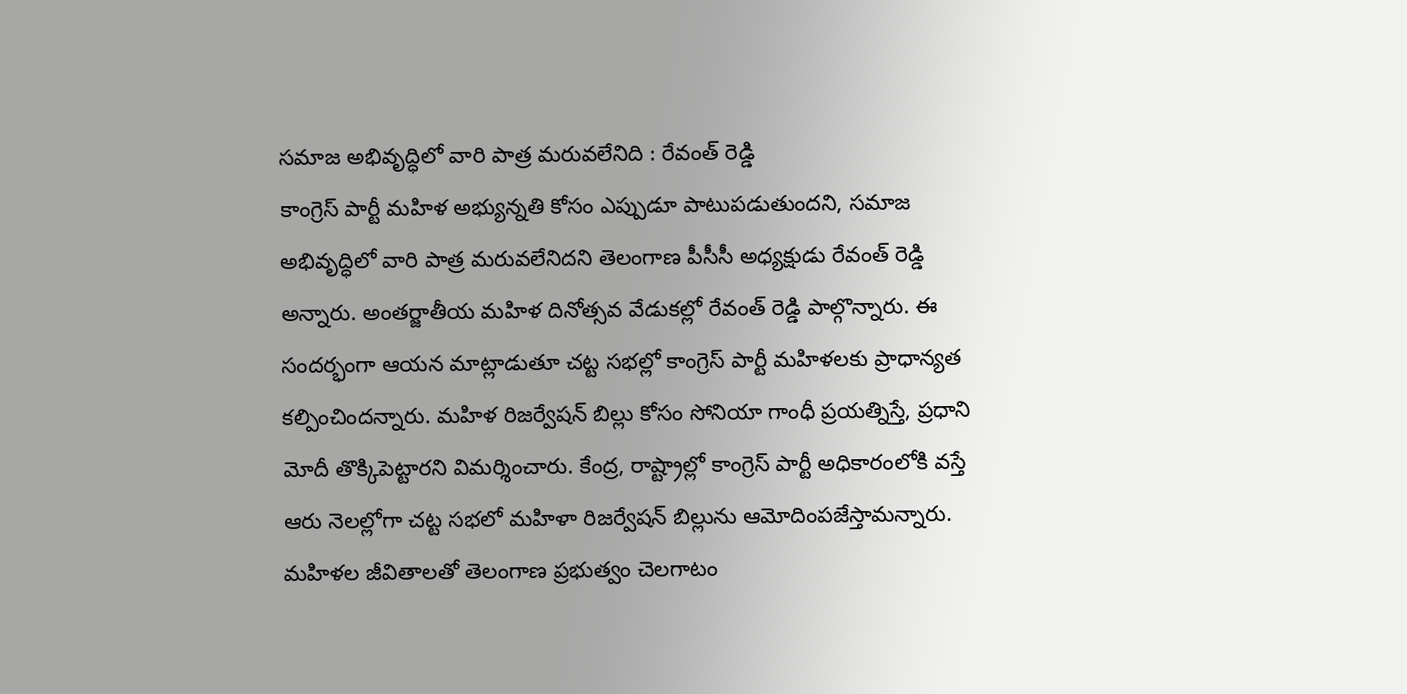సమాజ అభివృద్ధిలో వారి పాత్ర మరువలేనిది : రేవంత్ రెడ్డి
కాంగ్రెస్ పార్టీ మహిళ అభ్యున్నతి కోసం ఎప్పుడూ పాటుపడుతుందని, సమాజ అభివృద్ధిలో వారి పాత్ర మరువలేనిదని తెలంగాణ పీసీసీ అధ్యక్షుడు రేవంత్ రెడ్డి అన్నారు. అంతర్జాతీయ మహిళ దినోత్సవ వేడుకల్లో రేవంత్ రెడ్డి పాల్గొన్నారు. ఈ సందర్భంగా ఆయన మాట్లాడుతూ చట్ట సభల్లో కాంగ్రెస్ పార్టీ మహిళలకు ప్రాధాన్యత కల్పించిందన్నారు. మహిళ రిజర్వేషన్ బిల్లు కోసం సోనియా గాంధీ ప్రయత్నిస్తే, ప్రధాని మోదీ తొక్కిపెట్టారని విమర్శించారు. కేంద్ర, రాష్ట్రాల్లో కాంగ్రెస్ పార్టీ అధికారంలోకి వస్తే ఆరు నెలల్లోగా చట్ట సభలో మహిళా రిజర్వేషన్ బిల్లును ఆమోదింపజేస్తామన్నారు. మహిళల జీవితాలతో తెలంగాణ ప్రభుత్వం చెలగాటం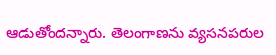ఆడుతోందన్నారు. తెలంగాణను వ్యసనపరుల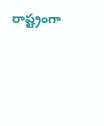రాష్ట్రంగా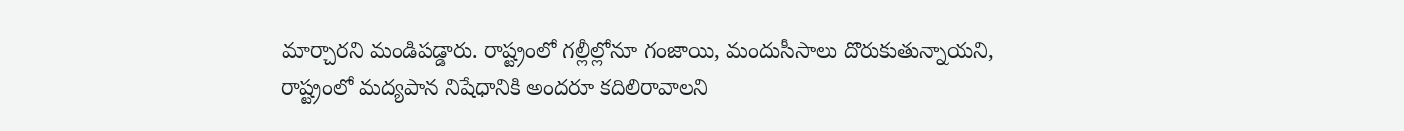మార్చారని మండిపడ్డారు. రాష్ట్రంలో గల్లీల్లోనూ గంజాయి, మందుసీసాలు దొరుకుతున్నాయని, రాష్ట్రంలో మద్యపాన నిషేధానికి అందరూ కదిలిరావాలని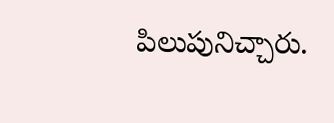పిలుపునిచ్చారు.